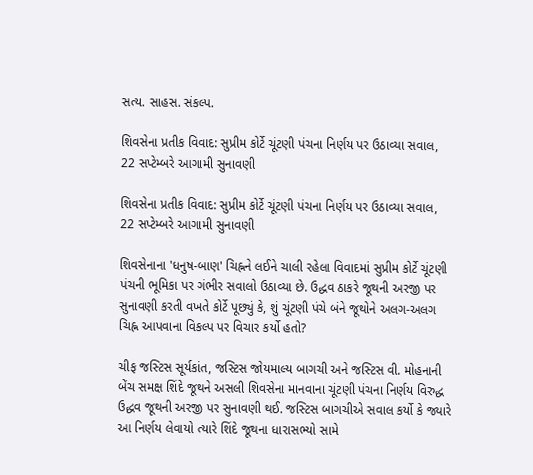સત્ય. સાહસ. સંકલ્પ.

શિવસેના પ્રતીક વિવાદ: સુપ્રીમ કોર્ટે ચૂંટણી પંચના નિર્ણય પર ઉઠાવ્યા સવાલ, 22 સપ્ટેમ્બરે આગામી સુનાવણી

શિવસેના પ્રતીક વિવાદ: સુપ્રીમ કોર્ટે ચૂંટણી પંચના નિર્ણય પર ઉઠાવ્યા સવાલ, 22 સપ્ટેમ્બરે આગામી સુનાવણી

શિવસેનાના 'ધનુષ-બાણ' ચિહ્નને લઈને ચાલી રહેલા વિવાદમાં સુપ્રીમ કોર્ટે ચૂંટણી પંચની ભૂમિકા પર ગંભીર સવાલો ઉઠાવ્યા છે. ઉદ્ધવ ઠાકરે જૂથની અરજી પર સુનાવણી કરતી વખતે કોર્ટે પૂછ્યું કે, શું ચૂંટણી પંચે બંને જૂથોને અલગ-અલગ ચિહ્ન આપવાના વિકલ્પ પર વિચાર કર્યો હતો?

ચીફ જસ્ટિસ સૂર્યકાંત, જસ્ટિસ જોયમાલ્ય બાગચી અને જસ્ટિસ વી. મોહનાની બેંચ સમક્ષ શિંદે જૂથને અસલી શિવસેના માનવાના ચૂંટણી પંચના નિર્ણય વિરુદ્ધ ઉદ્ધવ જૂથની અરજી પર સુનાવણી થઈ. જસ્ટિસ બાગચીએ સવાલ કર્યો કે જ્યારે આ નિર્ણય લેવાયો ત્યારે શિંદે જૂથના ધારાસભ્યો સામે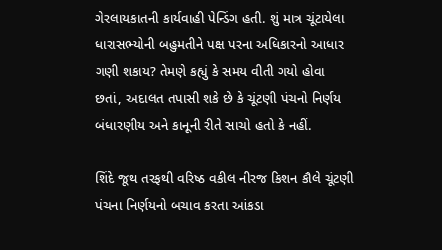ગેરલાયકાતની કાર્યવાહી પેન્ડિંગ હતી. શું માત્ર ચૂંટાયેલા ધારાસભ્યોની બહુમતીને પક્ષ પરના અધિકારનો આધાર ગણી શકાય? તેમણે કહ્યું કે સમય વીતી ગયો હોવા છતાં, અદાલત તપાસી શકે છે કે ચૂંટણી પંચનો નિર્ણય બંધારણીય અને કાનૂની રીતે સાચો હતો કે નહીં.

શિંદે જૂથ તરફથી વરિષ્ઠ વકીલ નીરજ કિશન કૌલે ચૂંટણી પંચના નિર્ણયનો બચાવ કરતા આંકડા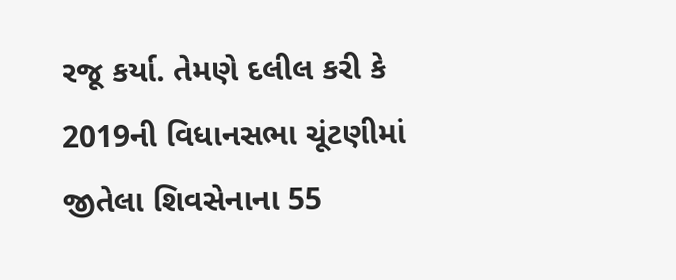રજૂ કર્યા. તેમણે દલીલ કરી કે 2019ની વિધાનસભા ચૂંટણીમાં જીતેલા શિવસેનાના 55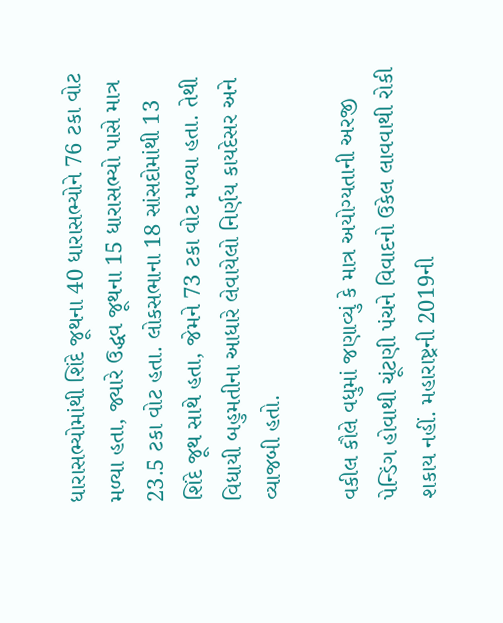ધારાસભ્યોમાંથી શિંદે જૂથના 40 ધારાસભ્યોને 76 ટકા વોટ મળ્યા હતા, જ્યારે ઉદ્ધવ જૂથના 15 ધારાસભ્યો પાસે માત્ર 23.5 ટકા વોટ હતા. લોકસભાના 18 સાંસદોમાંથી 13 શિંદે જૂથ સાથે હતા, જેમને 73 ટકા વોટ મળ્યા હતા. તેથી વિધાયી બહુમતીના આધારે લેવાયેલો નિર્ણય કાયદેસર અને વ્યાજબી હતો.

વકીલ કૌલે વધુમાં જણાવ્યું કે માત્ર અયોગ્યતાની અરજી પેન્ડિંગ હોવાથી ચૂંટણી પંચને વિવાદનો ઉકેલ લાવવાથી રોકી શકાય નહીં. મહારાષ્ટ્રની 2019ની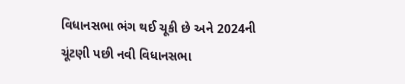વિધાનસભા ભંગ થઈ ચૂકી છે અને 2024ની ચૂંટણી પછી નવી વિધાનસભા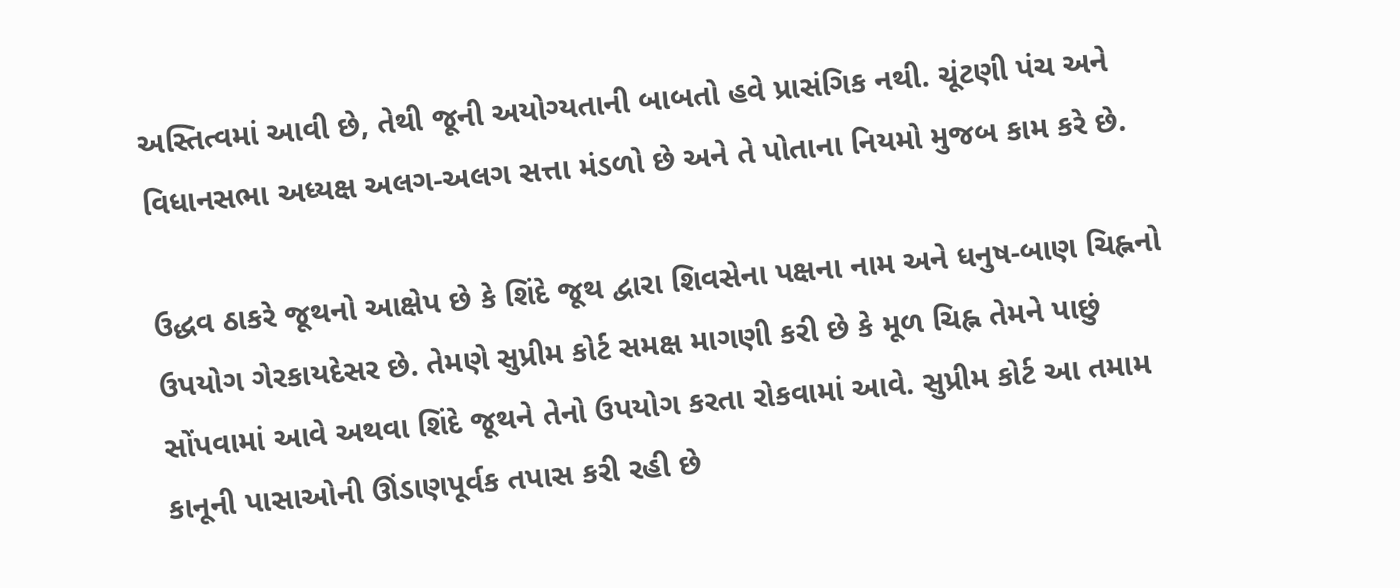અસ્તિત્વમાં આવી છે, તેથી જૂની અયોગ્યતાની બાબતો હવે પ્રાસંગિક નથી. ચૂંટણી પંચ અને વિધાનસભા અધ્યક્ષ અલગ-અલગ સત્તા મંડળો છે અને તે પોતાના નિયમો મુજબ કામ કરે છે.

ઉદ્ધવ ઠાકરે જૂથનો આક્ષેપ છે કે શિંદે જૂથ દ્વારા શિવસેના પક્ષના નામ અને ધનુષ-બાણ ચિહ્નનો ઉપયોગ ગેરકાયદેસર છે. તેમણે સુપ્રીમ કોર્ટ સમક્ષ માગણી કરી છે કે મૂળ ચિહ્ન તેમને પાછું સોંપવામાં આવે અથવા શિંદે જૂથને તેનો ઉપયોગ કરતા રોકવામાં આવે. સુપ્રીમ કોર્ટ આ તમામ કાનૂની પાસાઓની ઊંડાણપૂર્વક તપાસ કરી રહી છે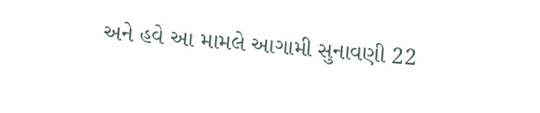અને હવે આ મામલે આગામી સુનાવણી 22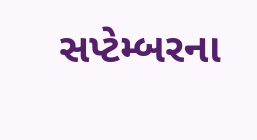સપ્ટેમ્બરના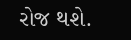રોજ થશે.